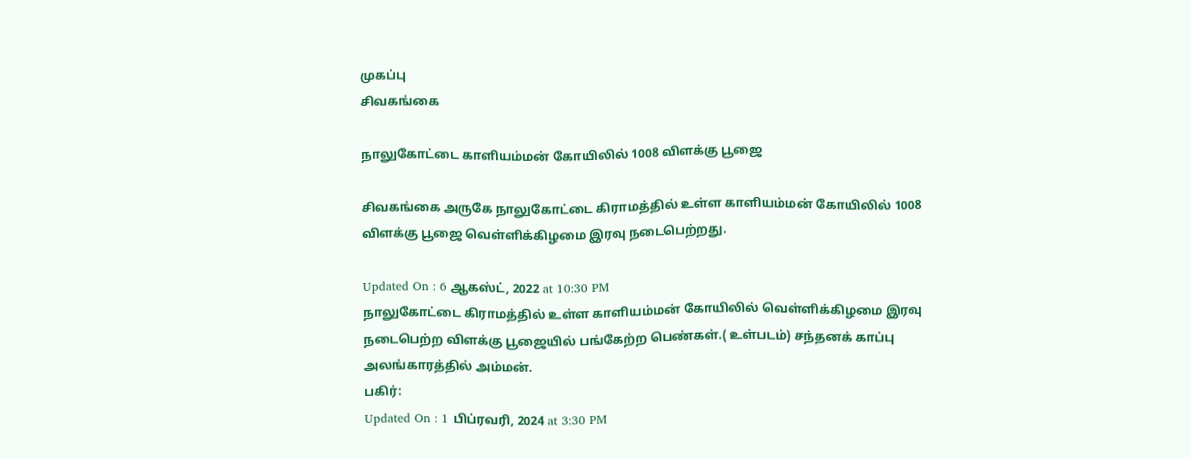முகப்பு
சிவகங்கை

நாலுகோட்டை காளியம்மன் கோயிலில் 1008 விளக்கு பூஜை

சிவகங்கை அருகே நாலுகோட்டை கிராமத்தில் உள்ள காளியம்மன் கோயிலில் 1008 விளக்கு பூஜை வெள்ளிக்கிழமை இரவு நடைபெற்றது.

Updated On : 6 ஆகஸ்ட், 2022 at 10:30 PM
நாலுகோட்டை கிராமத்தில் உள்ள காளியம்மன் கோயிலில் வெள்ளிக்கிழமை இரவு நடைபெற்ற விளக்கு பூஜையில் பங்கேற்ற பெண்கள்.( உள்படம்) சந்தனக் காப்பு அலங்காரத்தில் அம்மன்.
பகிர்:
Updated On : 1 பிப்ரவரி, 2024 at 3:30 PM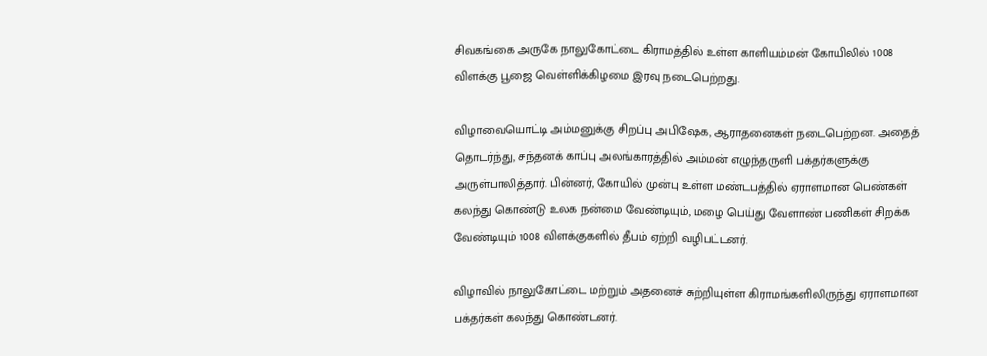சிவகங்கை அருகே நாலுகோட்டை கிராமத்தில் உள்ள காளியம்மன் கோயிலில் 1008 விளக்கு பூஜை வெள்ளிக்கிழமை இரவு நடைபெற்றது.

விழாவையொட்டி அம்மனுக்கு சிறப்பு அபிஷேக, ஆராதனைகள் நடைபெற்றன. அதைத் தொடர்ந்து, சந்தனக் காப்பு அலங்காரத்தில் அம்மன் எழுந்தருளி பக்தர்களுக்கு அருள்பாலித்தார். பின்னர், கோயில் முன்பு உள்ள மண்டபத்தில் ஏராளமான பெண்கள் கலந்து கொண்டு உலக நன்மை வேண்டியும், மழை பெய்து வேளாண் பணிகள் சிறக்க வேண்டியும் 1008 விளக்குகளில் தீபம் ஏற்றி வழிபட்டனர்.

விழாவில் நாலுகோட்டை மற்றும் அதனைச் சுற்றியுள்ள கிராமங்களிலிருந்து ஏராளமான பக்தர்கள் கலந்து கொண்டனர்.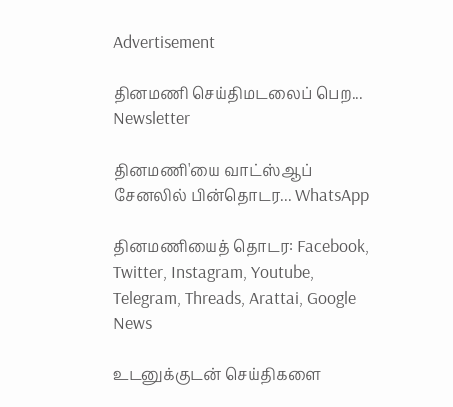Advertisement

தினமணி செய்திமடலைப் பெற... Newsletter

தினமணி'யை வாட்ஸ்ஆப் சேனலில் பின்தொடர... WhatsApp

தினமணியைத் தொடர: Facebook, Twitter, Instagram, Youtube, Telegram, Threads, Arattai, Google News

உடனுக்குடன் செய்திகளை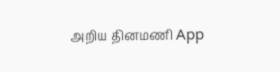அறிய தினமணி App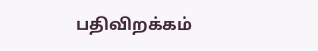பதிவிறக்கம்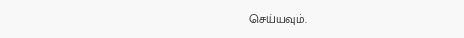செய்யவும்.